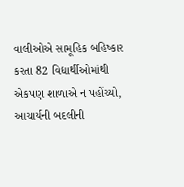વાલીઓએ સામૂહિક બહિષ્કાર કરતા 82 વિદ્યાર્થીઓમાંથી એકપણ શાળાએ ન પહોંચ્યો, આચાર્યની બદલીની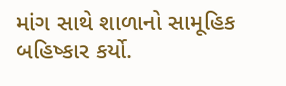માંગ સાથે શાળાનો સામૂહિક બહિષ્કાર કર્યો.